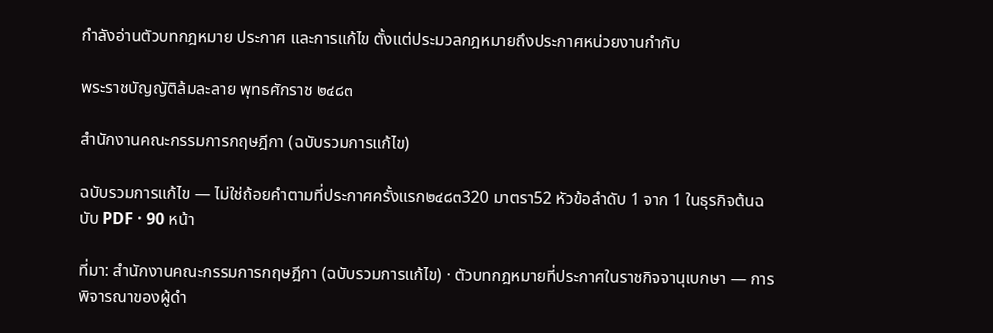กำลังอ่านตัวบทกฎหมาย ประกาศ และการแก้ไข ตั้งแต่ประมวลกฎหมายถึงประกาศหน่วยงานกำกับ

พระราชบัญญัติล้มละลาย พุทธศักราช ๒๔๘๓

สำนักงานคณะกรรมการกฤษฎีกา (ฉบับรวมการแก้ไข)

ฉบับรวมการแก้ไข — ไม่ใช่ถ้อยคำตามที่ประกาศครั้งแรก๒๔๘๓320 มาตรา52 หัวข้อลำดับ 1 จาก 1 ในธุรกิจต้นฉบับ PDF · 90 หน้า

ที่มา: สำนักงานคณะกรรมการกฤษฎีกา (ฉบับรวมการแก้ไข) · ตัวบทกฎหมายที่ประกาศในราชกิจจานุเบกษา — การพิจารณาของผู้ดำ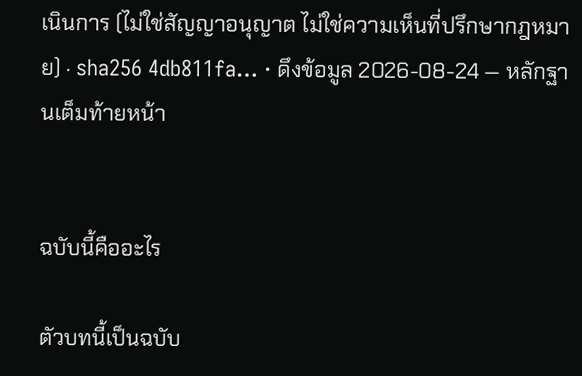เนินการ (ไม่ใช่สัญญาอนุญาต ไม่ใช่ความเห็นที่ปรึกษากฎหมาย) · sha256 4db811fa… · ดึงข้อมูล 2026-08-24 — หลักฐานเต็มท้ายหน้า


ฉบับนี้คืออะไร

ตัวบทนี้เป็นฉบับ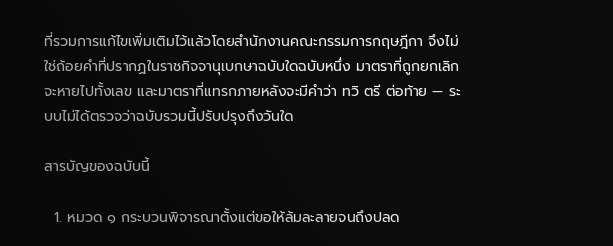ที่รวมการแก้ไขเพิ่มเติมไว้แล้วโดยสำนักงานคณะกรรมการกฤษฎีกา จึงไม่ใช่ถ้อยคำที่ปรากฏในราชกิจจานุเบกษาฉบับใดฉบับหนึ่ง มาตราที่ถูกยกเลิกจะหายไปทั้งเลข และมาตราที่แทรกภายหลังจะมีคำว่า ทวิ ตรี ต่อท้าย — ระบบไม่ได้ตรวจว่าฉบับรวมนี้ปรับปรุงถึงวันใด

สารบัญของฉบับนี้

  1. หมวด ๑ กระบวนพิจารณาตั้งแต่ขอให้ล้มละลายจนถึงปลด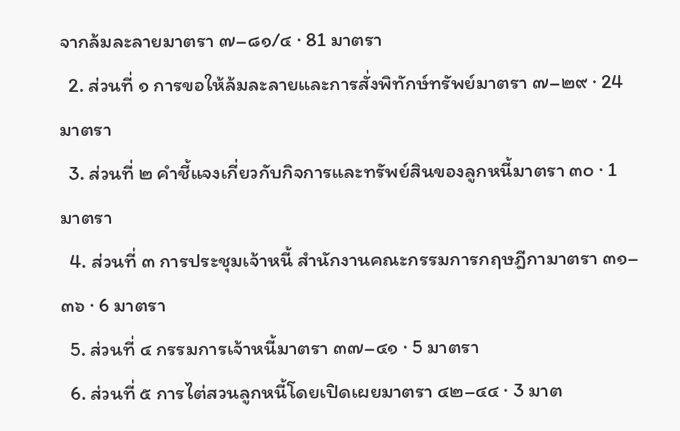จากล้มละลายมาตรา ๗–๘๑/๔ · 81 มาตรา
  2. ส่วนที่ ๑ การขอให้ล้มละลายและการสั่งพิทักษ์ทรัพย์มาตรา ๗–๒๙ · 24 มาตรา
  3. ส่วนที่ ๒ คำชี้แจงเกี่ยวกับกิจการและทรัพย์สินของลูกหนี้มาตรา ๓๐ · 1 มาตรา
  4. ส่วนที่ ๓ การประชุมเจ้าหนี้ สำนักงานคณะกรรมการกฤษฎีกามาตรา ๓๑–๓๖ · 6 มาตรา
  5. ส่วนที่ ๔ กรรมการเจ้าหนี้มาตรา ๓๗–๔๑ · 5 มาตรา
  6. ส่วนที่ ๕ การไต่สวนลูกหนี้โดยเปิดเผยมาตรา ๔๒–๔๔ · 3 มาต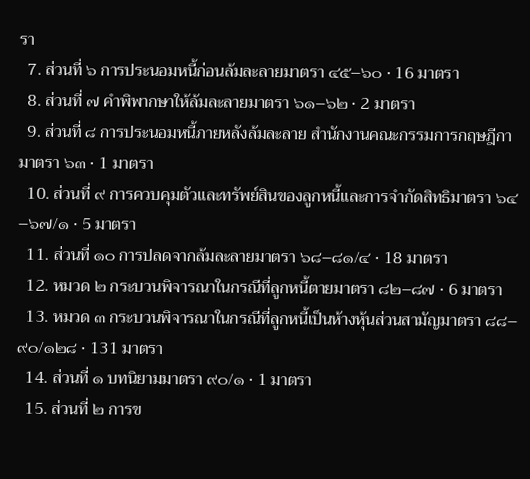รา
  7. ส่วนที่ ๖ การประนอมหนี้ก่อนล้มละลายมาตรา ๔๕–๖๐ · 16 มาตรา
  8. ส่วนที่ ๗ คำพิพากษาให้ล้มละลายมาตรา ๖๑–๖๒ · 2 มาตรา
  9. ส่วนที่ ๘ การประนอมหนี้ภายหลังล้มละลาย สำนักงานคณะกรรมการกฤษฎีกามาตรา ๖๓ · 1 มาตรา
  10. ส่วนที่ ๙ การควบคุมตัวและทรัพย์สินของลูกหนี้และการจำกัดสิทธิมาตรา ๖๔–๖๗/๑ · 5 มาตรา
  11. ส่วนที่ ๑๐ การปลดจากล้มละลายมาตรา ๖๘–๘๑/๔ · 18 มาตรา
  12. หมวด ๒ กระบวนพิจารณาในกรณีที่ลูกหนี้ตายมาตรา ๘๒–๘๗ · 6 มาตรา
  13. หมวด ๓ กระบวนพิจารณาในกรณีที่ลูกหนี้เป็นห้างหุ้นส่วนสามัญมาตรา ๘๘–๙๐/๑๒๘ · 131 มาตรา
  14. ส่วนที่ ๑ บทนิยามมาตรา ๙๐/๑ · 1 มาตรา
  15. ส่วนที่ ๒ การข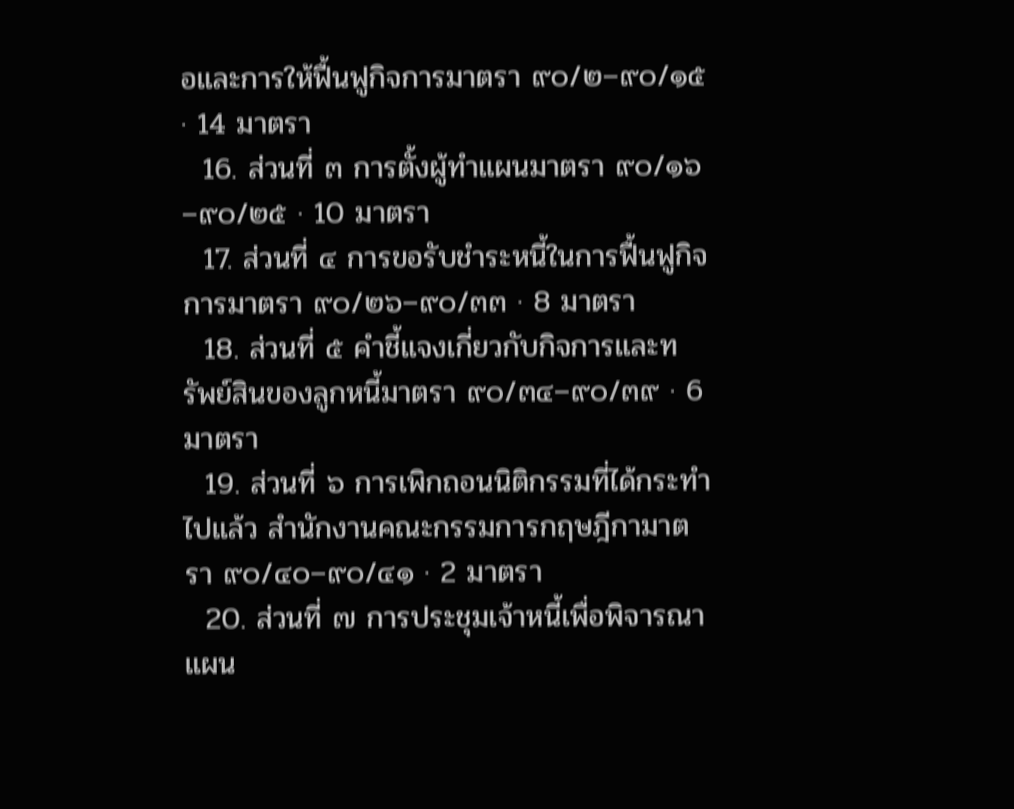อและการให้ฟื้นฟูกิจการมาตรา ๙๐/๒–๙๐/๑๕ · 14 มาตรา
  16. ส่วนที่ ๓ การตั้งผู้ทำแผนมาตรา ๙๐/๑๖–๙๐/๒๕ · 10 มาตรา
  17. ส่วนที่ ๔ การขอรับชำระหนี้ในการฟื้นฟูกิจการมาตรา ๙๐/๒๖–๙๐/๓๓ · 8 มาตรา
  18. ส่วนที่ ๕ คำชี้แจงเกี่ยวกับกิจการและทรัพย์สินของลูกหนี้มาตรา ๙๐/๓๔–๙๐/๓๙ · 6 มาตรา
  19. ส่วนที่ ๖ การเพิกถอนนิติกรรมที่ได้กระทำไปแล้ว สำนักงานคณะกรรมการกฤษฎีกามาตรา ๙๐/๔๐–๙๐/๔๑ · 2 มาตรา
  20. ส่วนที่ ๗ การประชุมเจ้าหนี้เพื่อพิจารณาแผน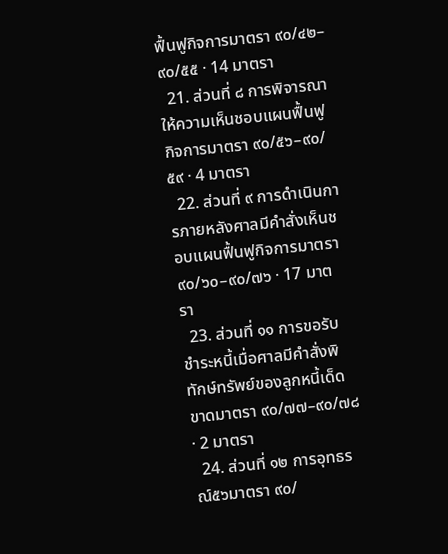ฟื้นฟูกิจการมาตรา ๙๐/๔๒–๙๐/๕๕ · 14 มาตรา
  21. ส่วนที่ ๘ การพิจารณาให้ความเห็นชอบแผนฟื้นฟูกิจการมาตรา ๙๐/๕๖–๙๐/๕๙ · 4 มาตรา
  22. ส่วนที่ ๙ การดำเนินการภายหลังศาลมีคำสั่งเห็นชอบแผนฟื้นฟูกิจการมาตรา ๙๐/๖๐–๙๐/๗๖ · 17 มาตรา
  23. ส่วนที่ ๑๑ การขอรับชำระหนี้เมื่อศาลมีคำสั่งพิทักษ์ทรัพย์ของลูกหนี้เด็ดขาดมาตรา ๙๐/๗๗–๙๐/๗๘ · 2 มาตรา
  24. ส่วนที่ ๑๒ การอุทธรณ์๕๖มาตรา ๙๐/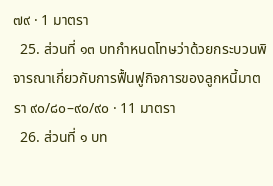๗๙ · 1 มาตรา
  25. ส่วนที่ ๑๓ บทกำหนดโทษว่าด้วยกระบวนพิจารณาเกี่ยวกับการฟื้นฟูกิจการของลูกหนี้มาตรา ๙๐/๘๐–๙๐/๙๐ · 11 มาตรา
  26. ส่วนที่ ๑ บท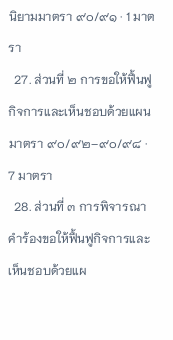นิยามมาตรา ๙๐/๙๑ · 1 มาตรา
  27. ส่วนที่ ๒ การขอให้ฟื้นฟูกิจการและเห็นชอบด้วยแผนมาตรา ๙๐/๙๒–๙๐/๙๘ · 7 มาตรา
  28. ส่วนที่ ๓ การพิจารณาคำร้องขอให้ฟื้นฟูกิจการและเห็นชอบด้วยแผ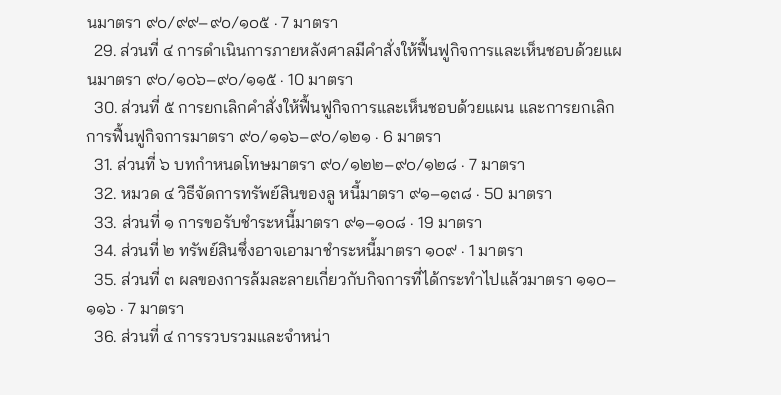นมาตรา ๙๐/๙๙–๙๐/๑๐๕ · 7 มาตรา
  29. ส่วนที่ ๔ การดำเนินการภายหลังศาลมีคำสั่งให้ฟื้นฟูกิจการและเห็นชอบด้วยแผนมาตรา ๙๐/๑๐๖–๙๐/๑๑๕ · 10 มาตรา
  30. ส่วนที่ ๕ การยกเลิกคำสั่งให้ฟื้นฟูกิจการและเห็นชอบด้วยแผน และการยกเลิกการฟื้นฟูกิจการมาตรา ๙๐/๑๑๖–๙๐/๑๒๑ · 6 มาตรา
  31. ส่วนที่ ๖ บทกำหนดโทษมาตรา ๙๐/๑๒๒–๙๐/๑๒๘ · 7 มาตรา
  32. หมวด ๔ วิธีจัดการทรัพย์สินของลู หนี้มาตรา ๙๑–๑๓๘ · 50 มาตรา
  33. ส่วนที่ ๑ การขอรับชำระหนี้มาตรา ๙๑–๑๐๘ · 19 มาตรา
  34. ส่วนที่ ๒ ทรัพย์สินซึ่งอาจเอามาชำระหนี้มาตรา ๑๐๙ · 1 มาตรา
  35. ส่วนที่ ๓ ผลของการล้มละลายเกี่ยวกับกิจการที่ได้กระทำไปแล้วมาตรา ๑๑๐–๑๑๖ · 7 มาตรา
  36. ส่วนที่ ๔ การรวบรวมและจำหน่า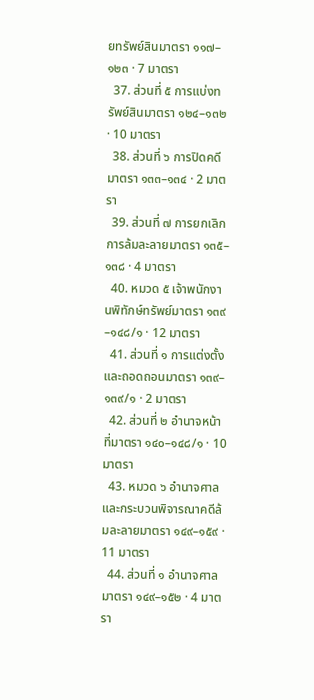ยทรัพย์สินมาตรา ๑๑๗–๑๒๓ · 7 มาตรา
  37. ส่วนที่ ๕ การแบ่งทรัพย์สินมาตรา ๑๒๔–๑๓๒ · 10 มาตรา
  38. ส่วนที่ ๖ การปิดคดีมาตรา ๑๓๓–๑๓๔ · 2 มาตรา
  39. ส่วนที่ ๗ การยกเลิกการล้มละลายมาตรา ๑๓๕–๑๓๘ · 4 มาตรา
  40. หมวด ๕ เจ้าพนักงานพิทักษ์ทรัพย์มาตรา ๑๓๙–๑๔๘/๑ · 12 มาตรา
  41. ส่วนที่ ๑ การแต่งตั้งและถอดถอนมาตรา ๑๓๙–๑๓๙/๑ · 2 มาตรา
  42. ส่วนที่ ๒ อำนาจหน้าที่มาตรา ๑๔๐–๑๔๘/๑ · 10 มาตรา
  43. หมวด ๖ อำนาจศาลและกระบวนพิจารณาคดีล้มละลายมาตรา ๑๔๙–๑๕๙ · 11 มาตรา
  44. ส่วนที่ ๑ อำนาจศาลมาตรา ๑๔๙–๑๕๒ · 4 มาตรา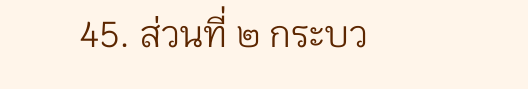45. ส่วนที่ ๒ กระบว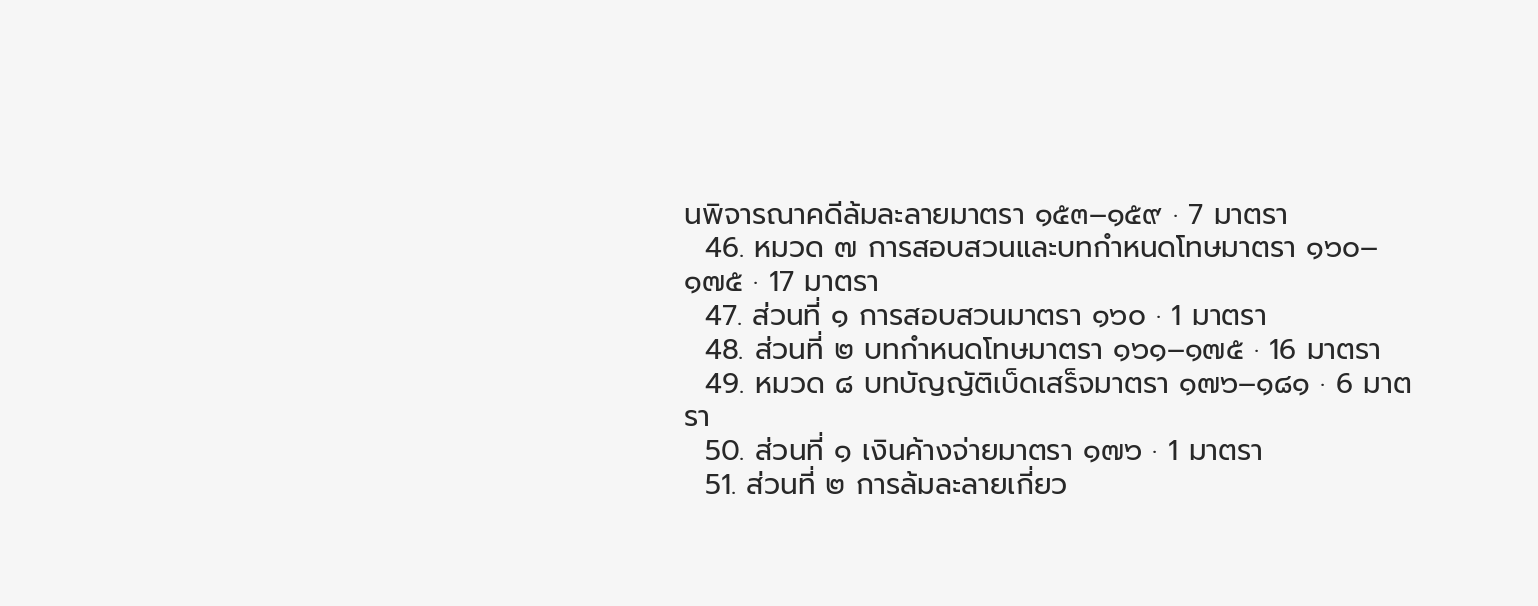นพิจารณาคดีล้มละลายมาตรา ๑๕๓–๑๕๙ · 7 มาตรา
  46. หมวด ๗ การสอบสวนและบทกำหนดโทษมาตรา ๑๖๐–๑๗๕ · 17 มาตรา
  47. ส่วนที่ ๑ การสอบสวนมาตรา ๑๖๐ · 1 มาตรา
  48. ส่วนที่ ๒ บทกำหนดโทษมาตรา ๑๖๑–๑๗๕ · 16 มาตรา
  49. หมวด ๘ บทบัญญัติเบ็ดเสร็จมาตรา ๑๗๖–๑๘๑ · 6 มาตรา
  50. ส่วนที่ ๑ เงินค้างจ่ายมาตรา ๑๗๖ · 1 มาตรา
  51. ส่วนที่ ๒ การล้มละลายเกี่ยว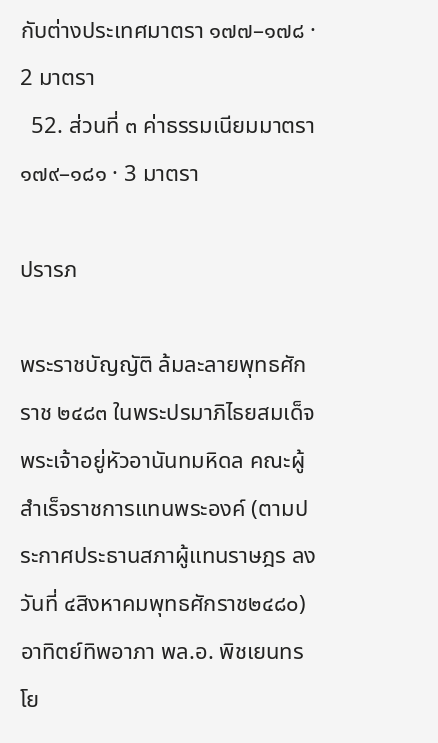กับต่างประเทศมาตรา ๑๗๗–๑๗๘ · 2 มาตรา
  52. ส่วนที่ ๓ ค่าธรรมเนียมมาตรา ๑๗๙–๑๘๑ · 3 มาตรา

ปรารภ

พระราชบัญญัติ ล้มละลายพุทธศักราช ๒๔๘๓ ในพระปรมาภิไธยสมเด็จพระเจ้าอยู่หัวอานันทมหิดล คณะผู้สำเร็จราชการแทนพระองค์ (ตามประกาศประธานสภาผู้แทนราษฎร ลงวันที่ ๔สิงหาคมพุทธศักราช๒๔๘๐) อาทิตย์ทิพอาภา พล.อ. พิชเยนทรโย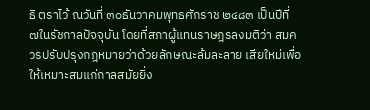ธิ ตราไว้ ณวันที่ ๓๐ธันวาคมพุทธศักราช ๒๔๘๓ เป็นปีที่ ๗ในรัชกาลปัจจุบัน โดยที่สภาผู้แทนราษฎรลงมติว่า สมควรปรับปรุงกฎหมายว่าด้วยลักษณะล้มละลาย เสียใหม่เพื่อให้เหมาะสมแก่กาลสมัยยิ่ง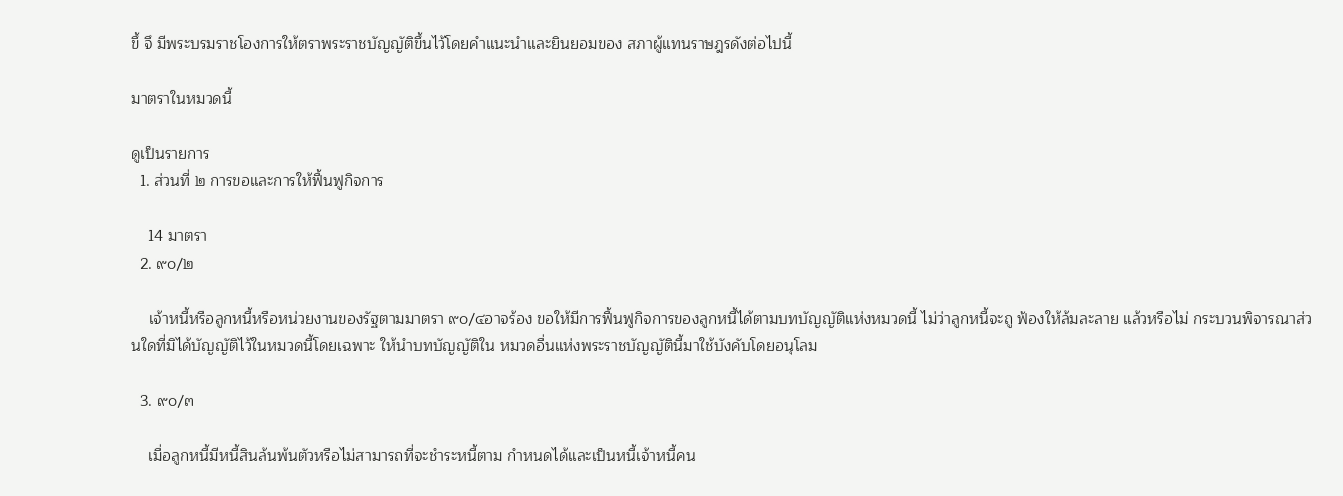ขึ้ จึ มีพระบรมราชโองการให้ตราพระราชบัญญัติขึ้นไว้โดยคำแนะนำและยินยอมของ สภาผู้แทนราษฎรดังต่อไปนี้

มาตราในหมวดนี้

ดูเป็นรายการ
  1. ส่วนที่ ๒ การขอและการให้ฟื้นฟูกิจการ

    14 มาตรา
  2. ๙๐/๒

    เจ้าหนี้หรือลูกหนี้หรือหน่วยงานของรัฐตามมาตรา ๙๐/๔อาจร้อง ขอให้มีการฟื้นฟูกิจการของลูกหนี้ได้ตามบทบัญญัติแห่งหมวดนี้ ไม่ว่าลูกหนี้จะถู ฟ้องให้ล้มละลาย แล้วหรือไม่ กระบวนพิจารณาส่วนใดที่มิได้บัญญัติไว้ในหมวดนี้โดยเฉพาะ ให้นำบทบัญญัติใน หมวดอื่นแห่งพระราชบัญญัตินี้มาใช้บังคับโดยอนุโลม

  3. ๙๐/๓

    เมื่อลูกหนี้มีหนี้สินล้นพ้นตัวหรือไม่สามารถที่จะชำระหนี้ตาม กำหนดได้และเป็นหนี้เจ้าหนี้คน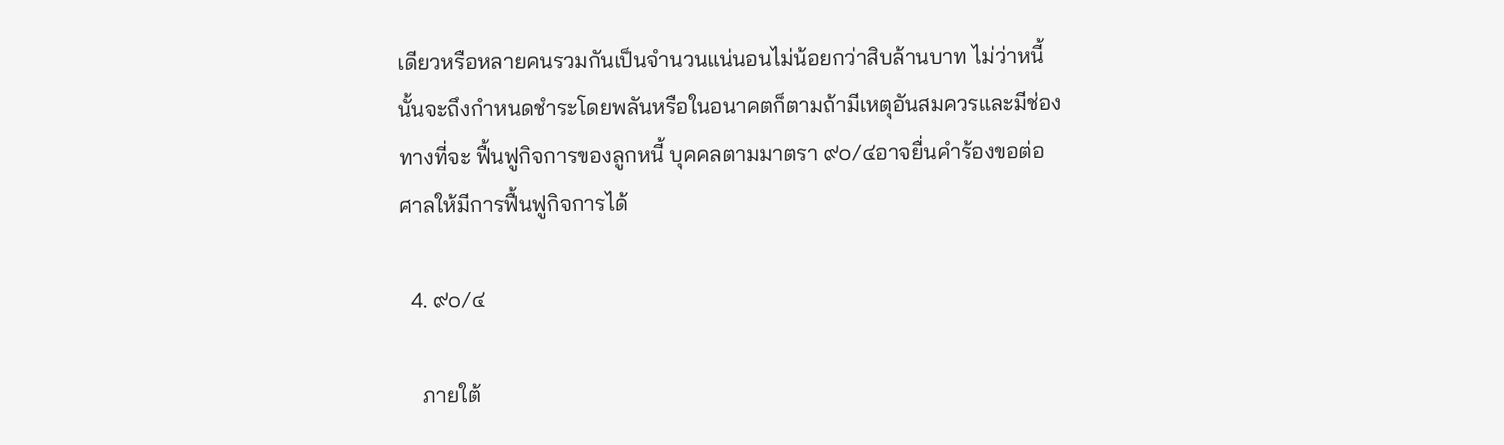เดียวหรือหลายคนรวมกันเป็นจำนวนแน่นอนไม่น้อยกว่าสิบล้านบาท ไม่ว่าหนี้นั้นจะถึงกำหนดชำระโดยพลันหรือในอนาคตก็ตามถ้ามีเหตุอันสมควรและมีช่องทางที่จะ ฟื้นฟูกิจการของลูกหนี้ บุคคลตามมาตรา ๙๐/๔อาจยื่นคำร้องขอต่อศาลให้มีการฟื้นฟูกิจการได้

  4. ๙๐/๔

    ภายใต้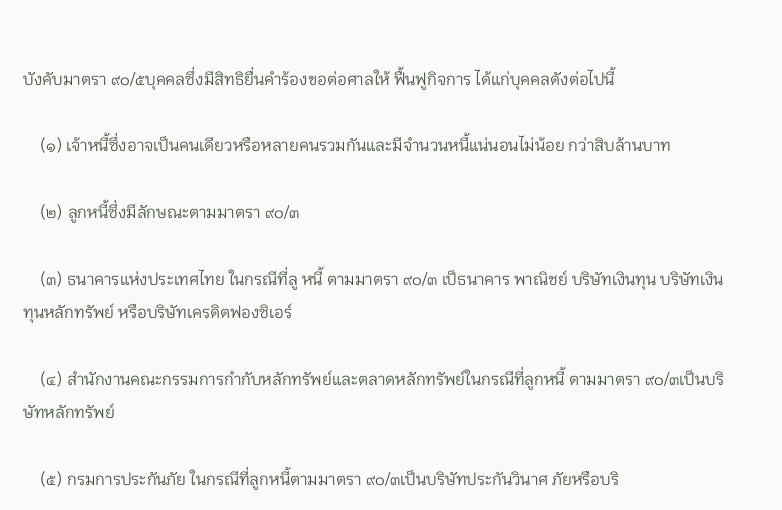บังคับมาตรา ๙๐/๕บุคคลซึ่งมีสิทธิยื่นคำร้องขอต่อศาลให้ ฟื้นฟูกิจการ ได้แก่บุคคลดังต่อไปนี้

    (๑) เจ้าหนี้ซึ่งอาจเป็นคนเดียวหรือหลายคนรวมกันและมีจำนวนหนี้แน่นอนไม่น้อย กว่าสิบล้านบาท

    (๒) ลูกหนี้ซึ่งมีลักษณะตามมาตรา ๙๐/๓

    (๓) ธนาคารแห่งประเทศไทย ในกรณีที่ลู หนี้ ตามมาตรา ๙๐/๓ เป็ธนาคาร พาณิชย์ บริษัทเงินทุน บริษัทเงินทุนหลักทรัพย์ หรือบริษัทเครดิตฟองซิเอร์

    (๔) สำนักงานคณะกรรมการกำกับหลักทรัพย์และตลาดหลักทรัพย์ในกรณีที่ลูกหนี้ ตามมาตรา ๙๐/๓เป็นบริษัทหลักทรัพย์

    (๕) กรมการประกันภัย ในกรณีที่ลูกหนี้ตามมาตรา ๙๐/๓เป็นบริษัทประกันวินาศ ภัยหรือบริ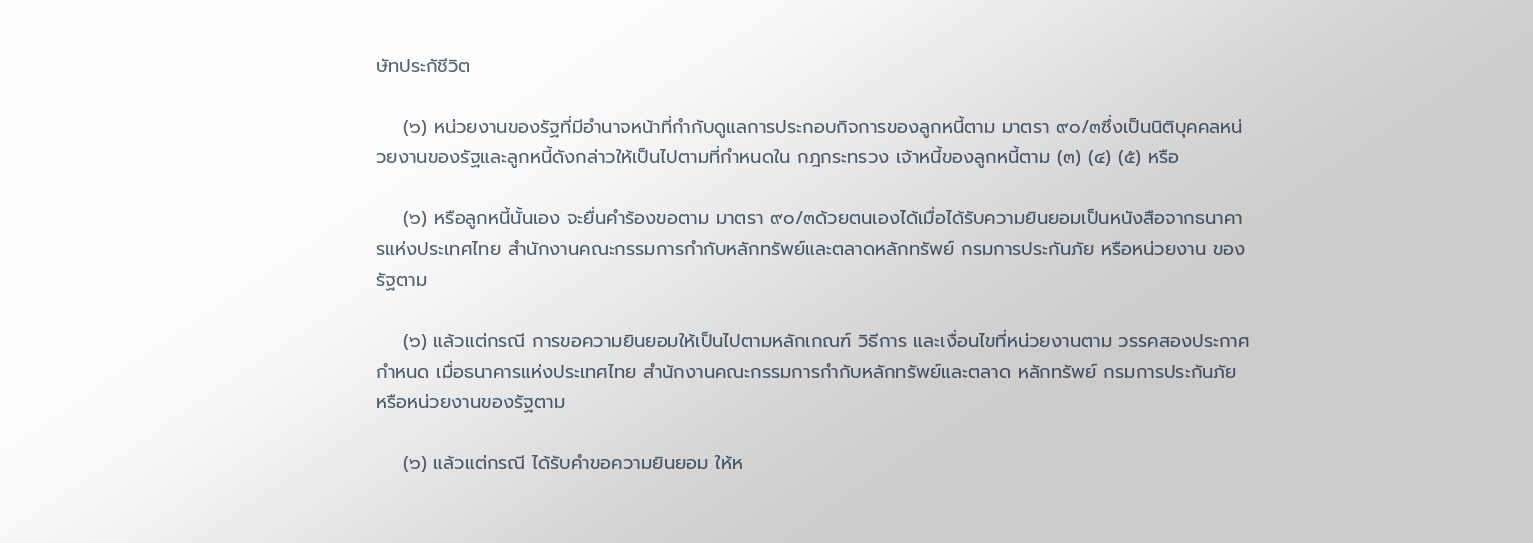ษัทประกัชีวิต

    (๖) หน่วยงานของรัฐที่มีอำนาจหน้าที่กำกับดูแลการประกอบกิจการของลูกหนี้ตาม มาตรา ๙๐/๓ซึ่งเป็นนิติบุคคลหน่วยงานของรัฐและลูกหนี้ดังกล่าวให้เป็นไปตามที่กำหนดใน กฎกระทรวง เจ้าหนี้ของลูกหนี้ตาม (๓) (๔) (๕) หรือ

    (๖) หรือลูกหนี้นั้นเอง จะยื่นคำร้องขอตาม มาตรา ๙๐/๓ด้วยตนเองได้เมื่อได้รับความยินยอมเป็นหนังสือจากธนาคารแห่งประเทศไทย สำนักงานคณะกรรมการกำกับหลักทรัพย์และตลาดหลักทรัพย์ กรมการประกันภัย หรือหน่วยงาน ของรัฐตาม

    (๖) แล้วแต่กรณี การขอความยินยอมให้เป็นไปตามหลักเกณฑ์ วิธีการ และเงื่อนไขที่หน่วยงานตาม วรรคสองประกาศกำหนด เมื่อธนาคารแห่งประเทศไทย สำนักงานคณะกรรมการกำกับหลักทรัพย์และตลาด หลักทรัพย์ กรมการประกันภัย หรือหน่วยงานของรัฐตาม

    (๖) แล้วแต่กรณี ได้รับคำขอความยินยอม ให้ห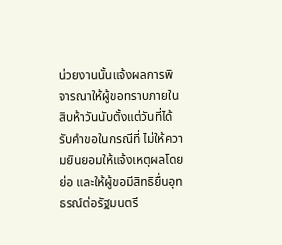น่วยงานนั้นแจ้งผลการพิจารณาให้ผู้ขอทราบภายในสิบห้าวันนับตั้งแต่วันที่ได้รับคำขอในกรณีที่ ไม่ให้ความยินยอมให้แจ้งเหตุผลโดยย่อ และให้ผู้ขอมีสิทธิยื่นอุทธรณ์ต่อรัฐมนตรี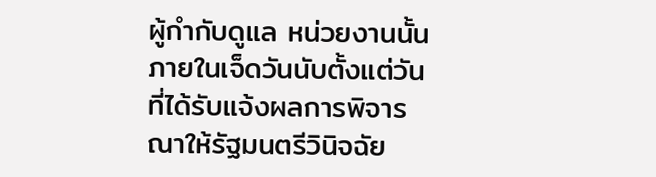ผู้กำกับดูแล หน่วยงานนั้นภายในเจ็ดวันนับตั้งแต่วันที่ได้รับแจ้งผลการพิจารณาให้รัฐมนตรีวินิจฉัย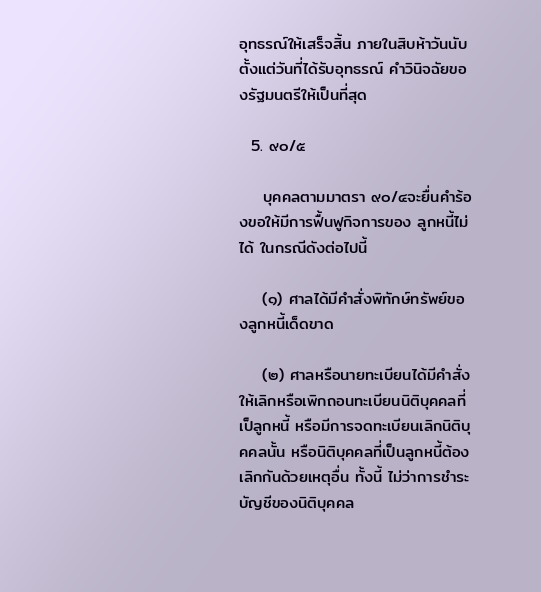อุทธรณ์ให้เสร็จสิ้น ภายในสิบห้าวันนับตั้งแต่วันที่ได้รับอุทธรณ์ คำวินิจฉัยของรัฐมนตรีให้เป็นที่สุด

  5. ๙๐/๕

    บุคคลตามมาตรา ๙๐/๔จะยื่นคำร้องขอให้มีการฟื้นฟูกิจการของ ลูกหนี้ไม่ได้ ในกรณีดังต่อไปนี้

    (๑) ศาลได้มีคำสั่งพิทักษ์ทรัพย์ของลูกหนี้เด็ดขาด

    (๒) ศาลหรือนายทะเบียนได้มีคำสั่งให้เลิกหรือเพิกถอนทะเบียนนิติบุคคลที่เป็ลูกหนี้ หรือมีการจดทะเบียนเลิกนิติบุคคลนั้น หรือนิติบุคคลที่เป็นลูกหนี้ต้องเลิกกันด้วยเหตุอื่น ทั้งนี้ ไม่ว่าการชำระบัญชีของนิติบุคคล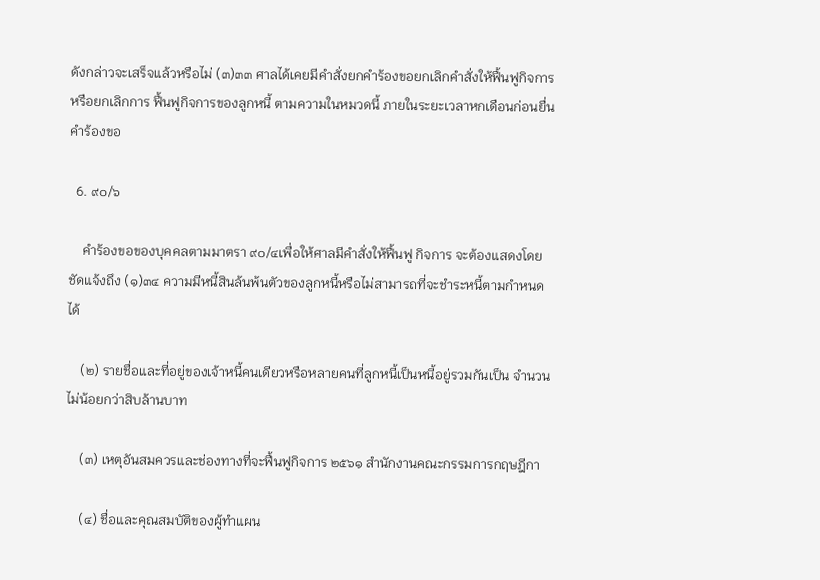ดังกล่าวจะเสร็จแล้วหรือไม่ (๓)๓๓ ศาลได้เคยมีคำสั่งยกคำร้องขอยกเลิกคำสั่งให้ฟื้นฟูกิจการ หรือยกเลิกการ ฟื้นฟูกิจการของลูกหนี้ ตามความในหมวดนี้ ภายในระยะเวลาหกเดือนก่อนยื่นคำร้องขอ

  6. ๙๐/๖

    คำร้องขอของบุคคลตามมาตรา ๙๐/๔เพื่อให้ศาลมีคำสั่งให้ฟื้นฟู กิจการ จะต้องแสดงโดยชัดแจ้งถึง (๑)๓๔ ความมีหนี้สินล้นพ้นตัวของลูกหนี้หรือไม่สามารถที่จะชำระหนี้ตามกำหนดได้

    (๒) รายชื่อและที่อยู่ของเจ้าหนี้คนเดียวหรือหลายคนที่ลูกหนี้เป็นหนี้อยู่รวมกันเป็น จำนวนไม่น้อยกว่าสิบล้านบาท

    (๓) เหตุอันสมควรและช่องทางที่จะฟื้นฟูกิจการ ๒๕๖๑ สำนักงานคณะกรรมการกฤษฎีกา

    (๔) ชื่อและคุณสมบัติของผู้ทำแผน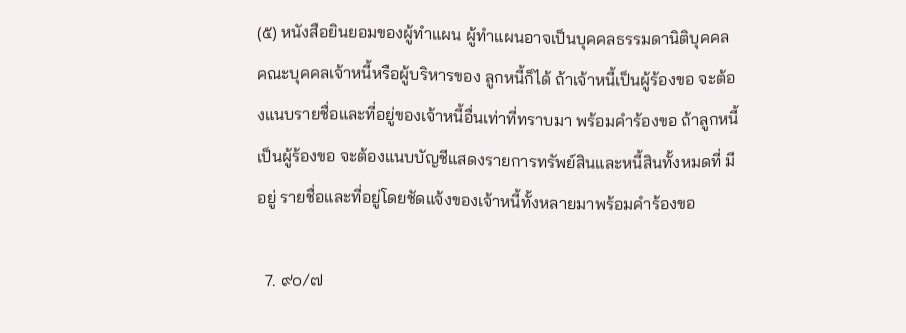(๕) หนังสือยินยอมของผู้ทำแผน ผู้ทำแผนอาจเป็นบุคคลธรรมดานิติบุคคล คณะบุคคลเจ้าหนี้หรือผู้บริหารของ ลูกหนี้ก็ได้ ถ้าเจ้าหนี้เป็นผู้ร้องขอ จะต้องแนบรายชื่อและที่อยู่ของเจ้าหนี้อื่นเท่าที่ทราบมา พร้อมคำร้องขอ ถ้าลูกหนี้เป็นผู้ร้องขอ จะต้องแนบบัญชีแสดงรายการทรัพย์สินและหนี้สินทั้งหมดที่ มีอยู่ รายชื่อและที่อยู่โดยชัดแจ้งของเจ้าหนี้ทั้งหลายมาพร้อมคำร้องขอ

  7. ๙๐/๗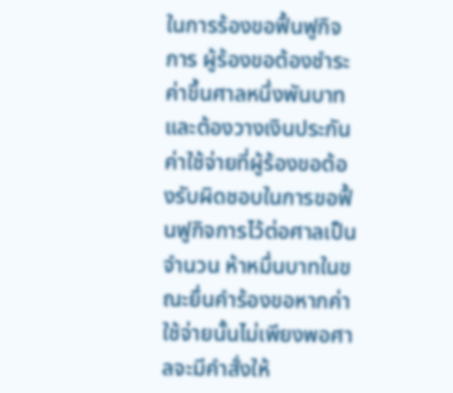ในการร้องขอฟื้นฟูกิจการ ผู้ร้องขอต้องชำระค่าขึ้นศาลหนึ่งพันบาท และต้องวางเงินประกันค่าใช้จ่ายที่ผู้ร้องขอต้องรับผิดชอบในการขอฟื้นฟูกิจการไว้ต่อศาลเป็นจำนวน ห้าหมื่นบาทในขณะยื่นคำร้องขอหากค่าใช้จ่ายนั้นไม่เพียงพอศาลจะมีคำสั่งให้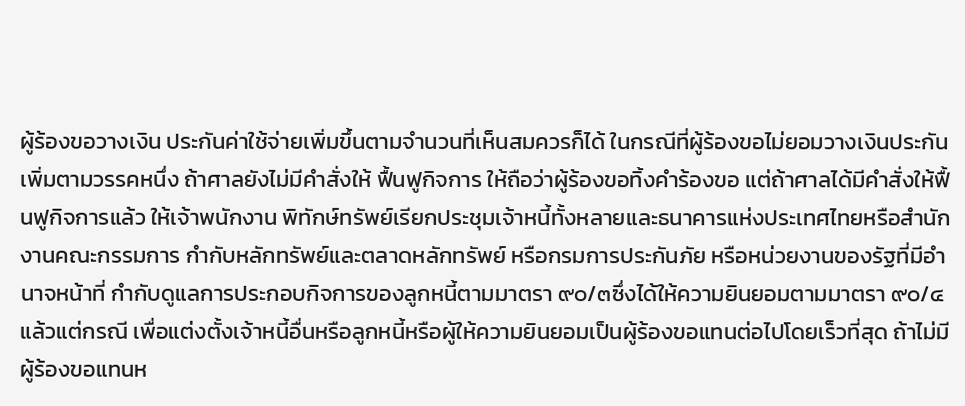ผู้ร้องขอวางเงิน ประกันค่าใช้จ่ายเพิ่มขึ้นตามจำนวนที่เห็นสมควรก็ได้ ในกรณีที่ผู้ร้องขอไม่ยอมวางเงินประกันเพิ่มตามวรรคหนึ่ง ถ้าศาลยังไม่มีคำสั่งให้ ฟื้นฟูกิจการ ให้ถือว่าผู้ร้องขอทิ้งคำร้องขอ แต่ถ้าศาลได้มีคำสั่งให้ฟื้นฟูกิจการแล้ว ให้เจ้าพนักงาน พิทักษ์ทรัพย์เรียกประชุมเจ้าหนี้ทั้งหลายและธนาคารแห่งประเทศไทยหรือสำนักงานคณะกรรมการ กำกับหลักทรัพย์และตลาดหลักทรัพย์ หรือกรมการประกันภัย หรือหน่วยงานของรัฐที่มีอำนาจหน้าที่ กำกับดูแลการประกอบกิจการของลูกหนี้ตามมาตรา ๙๐/๓ซึ่งได้ให้ความยินยอมตามมาตรา ๙๐/๔ แล้วแต่กรณี เพื่อแต่งตั้งเจ้าหนี้อื่นหรือลูกหนี้หรือผู้ให้ความยินยอมเป็นผู้ร้องขอแทนต่อไปโดยเร็วที่สุด ถ้าไม่มีผู้ร้องขอแทนห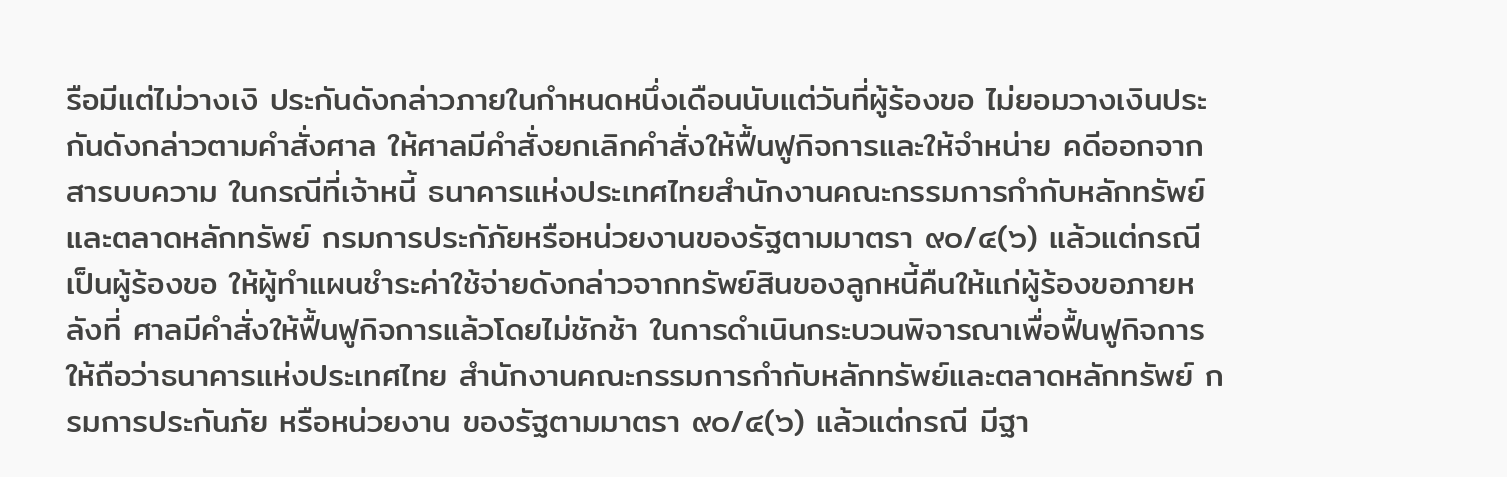รือมีแต่ไม่วางเงิ ประกันดังกล่าวภายในกำหนดหนึ่งเดือนนับแต่วันที่ผู้ร้องขอ ไม่ยอมวางเงินประกันดังกล่าวตามคำสั่งศาล ให้ศาลมีคำสั่งยกเลิกคำสั่งให้ฟื้นฟูกิจการและให้จำหน่าย คดีออกจากสารบบความ ในกรณีที่เจ้าหนี้ ธนาคารแห่งประเทศไทยสำนักงานคณะกรรมการกำกับหลักทรัพย์ และตลาดหลักทรัพย์ กรมการประกัภัยหรือหน่วยงานของรัฐตามมาตรา ๙๐/๔(๖) แล้วแต่กรณี เป็นผู้ร้องขอ ให้ผู้ทำแผนชำระค่าใช้จ่ายดังกล่าวจากทรัพย์สินของลูกหนี้คืนให้แก่ผู้ร้องขอภายหลังที่ ศาลมีคำสั่งให้ฟื้นฟูกิจการแล้วโดยไม่ชักช้า ในการดำเนินกระบวนพิจารณาเพื่อฟื้นฟูกิจการ ให้ถือว่าธนาคารแห่งประเทศไทย สำนักงานคณะกรรมการกำกับหลักทรัพย์และตลาดหลักทรัพย์ กรมการประกันภัย หรือหน่วยงาน ของรัฐตามมาตรา ๙๐/๔(๖) แล้วแต่กรณี มีฐา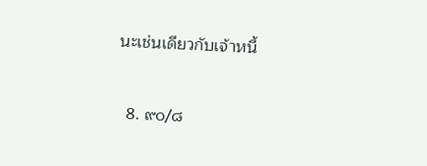นะเช่นเดียวกับเจ้าหนี้

  8. ๙๐/๘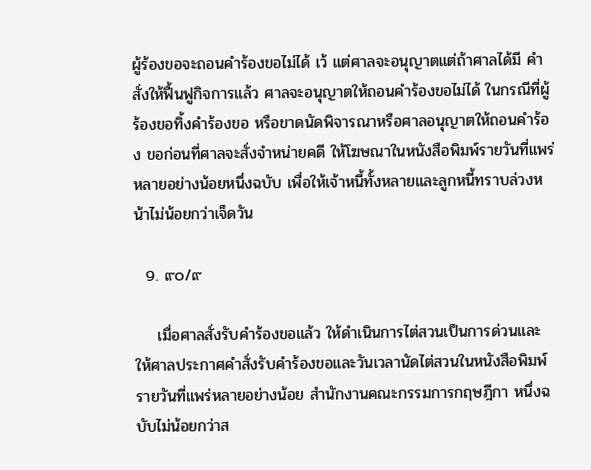ผู้ร้องขอจะถอนคำร้องขอไม่ได้ เว้ แต่ศาลจะอนุญาตแต่ถ้าศาลได้มี คำสั่งให้ฟื้นฟูกิจการแล้ว ศาลจะอนุญาตให้ถอนคำร้องขอไม่ได้ ในกรณีที่ผู้ร้องขอทิ้งคำร้องขอ หรือขาดนัดพิจารณาหรือศาลอนุญาตให้ถอนคำร้อง ขอก่อนที่ศาลจะสั่งจำหน่ายคดี ให้โฆษณาในหนังสือพิมพ์รายวันที่แพร่หลายอย่างน้อยหนึ่งฉบับ เพื่อให้เจ้าหนี้ทั้งหลายและลูกหนี้ทราบล่วงหน้าไม่น้อยกว่าเจ็ดวัน

  9. ๙๐/๙

    เมื่อศาลสั่งรับคำร้องขอแล้ว ให้ดำเนินการไต่สวนเป็นการด่วนและ ให้ศาลประกาศคำสั่งรับคำร้องขอและวันเวลานัดไต่สวนในหนังสือพิมพ์รายวันที่แพร่หลายอย่างน้อย สำนักงานคณะกรรมการกฤษฎีกา หนึ่งฉบับไม่น้อยกว่าส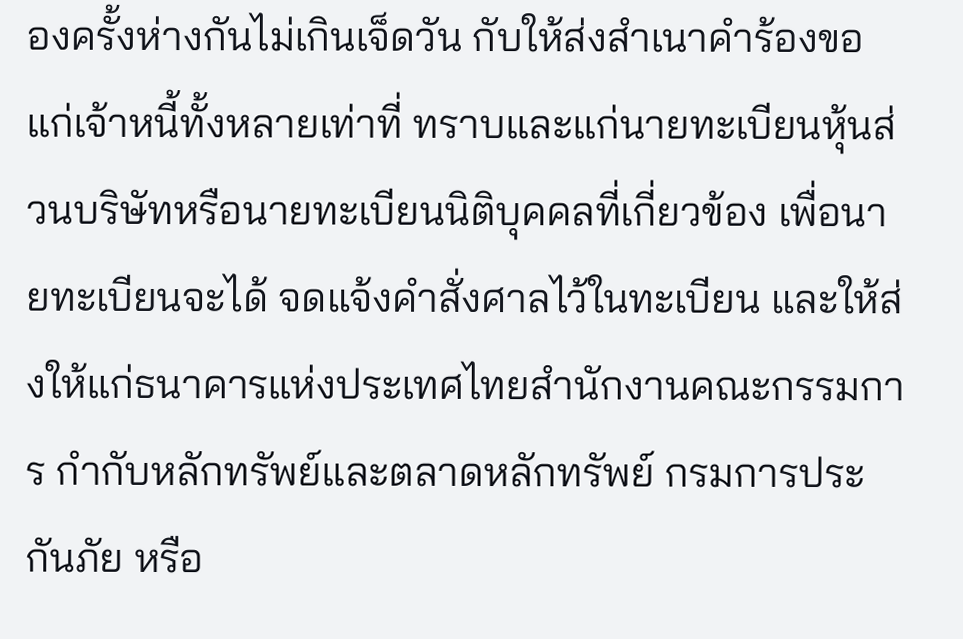องครั้งห่างกันไม่เกินเจ็ดวัน กับให้ส่งสำเนาคำร้องขอแก่เจ้าหนี้ทั้งหลายเท่าที่ ทราบและแก่นายทะเบียนหุ้นส่วนบริษัทหรือนายทะเบียนนิติบุคคลที่เกี่ยวข้อง เพื่อนายทะเบียนจะได้ จดแจ้งคำสั่งศาลไว้ในทะเบียน และให้ส่งให้แก่ธนาคารแห่งประเทศไทยสำนักงานคณะกรรมการ กำกับหลักทรัพย์และตลาดหลักทรัพย์ กรมการประกันภัย หรือ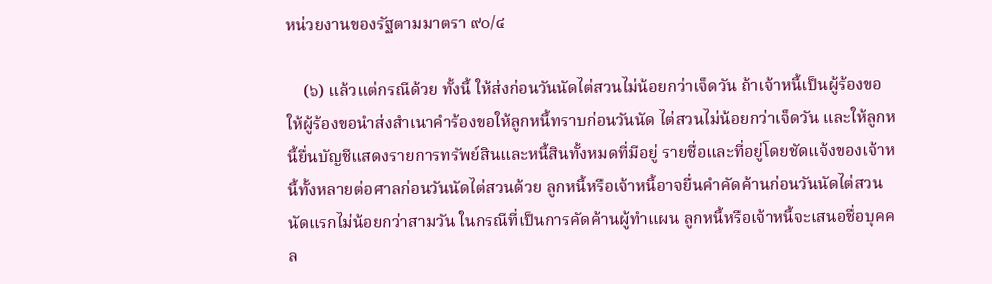หน่วยงานของรัฐตามมาตรา ๙๐/๔

    (๖) แล้วแต่กรณีด้วย ทั้งนี้ ให้ส่งก่อนวันนัดไต่สวนไม่น้อยกว่าเจ็ดวัน ถ้าเจ้าหนี้เป็นผู้ร้องขอ ให้ผู้ร้องขอนำส่งสำเนาคำร้องขอให้ลูกหนี้ทราบก่อนวันนัด ไต่สวนไม่น้อยกว่าเจ็ดวัน และให้ลูกหนี้ยื่นบัญชีแสดงรายการทรัพย์สินและหนี้สินทั้งหมดที่มีอยู่ รายชื่อและที่อยู่โดยชัดแจ้งของเจ้าหนี้ทั้งหลายต่อศาลก่อนวันนัดไต่สวนด้วย ลูกหนี้หรือเจ้าหนี้อาจยื่นคำคัดค้านก่อนวันนัดไต่สวนนัดแรกไม่น้อยกว่าสามวัน ในกรณีที่เป็นการคัดค้านผู้ทำแผน ลูกหนี้หรือเจ้าหนี้จะเสนอชื่อบุคคล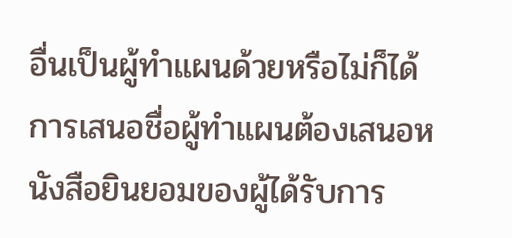อื่นเป็นผู้ทำแผนด้วยหรือไม่ก็ได้ การเสนอชื่อผู้ทำแผนต้องเสนอหนังสือยินยอมของผู้ได้รับการ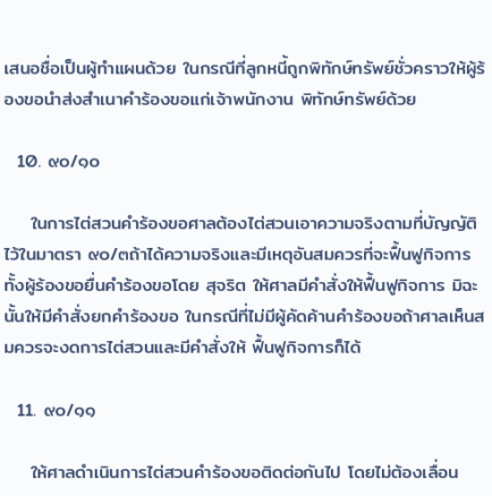เสนอชื่อเป็นผู้ทำแผนด้วย ในกรณีที่ลูกหนี้ถูกพิทักษ์ทรัพย์ชั่วคราวให้ผู้ร้องขอนำส่งสำเนาคำร้องขอแก่เจ้าพนักงาน พิทักษ์ทรัพย์ด้วย

  10. ๙๐/๑๐

    ในการไต่สวนคำร้องขอศาลต้องไต่สวนเอาความจริงตามที่บัญญัติ ไว้ในมาตรา ๙๐/๓ถ้าได้ความจริงและมีเหตุอันสมควรที่จะฟื้นฟูกิจการทั้งผู้ร้องขอยื่นคำร้องขอโดย สุจริต ให้ศาลมีคำสั่งให้ฟื้นฟูกิจการ มิฉะนั้นให้มีคำสั่งยกคำร้องขอ ในกรณีที่ไม่มีผู้คัดค้านคำร้องขอถ้าศาลเห็นสมควรจะงดการไต่สวนและมีคำสั่งให้ ฟื้นฟูกิจการก็ได้

  11. ๙๐/๑๑

    ให้ศาลดำเนินการไต่สวนคำร้องขอติดต่อกันไป โดยไม่ต้องเลื่อน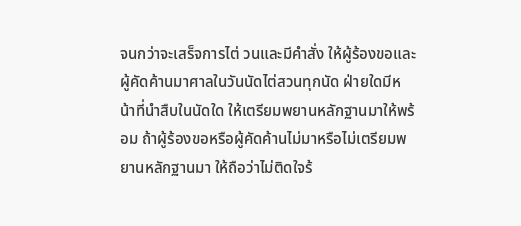จนกว่าจะเสร็จการไต่ วนและมีคำสั่ง ให้ผู้ร้องขอและผู้คัดค้านมาศาลในวันนัดไต่สวนทุกนัด ฝ่ายใดมีหน้าที่นำสืบในนัดใด ให้เตรียมพยานหลักฐานมาให้พร้อม ถ้าผู้ร้องขอหรือผู้คัดค้านไม่มาหรือไม่เตรียมพยานหลักฐานมา ให้ถือว่าไม่ติดใจร้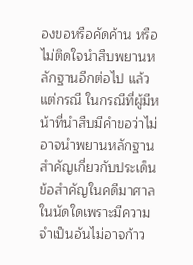องขอหรือคัดค้าน หรือไม่ติดใจนำสืบพยานหลักฐานอีกต่อไป แล้วแต่กรณี ในกรณีที่ผู้มีหน้าที่นำสืบมีคำขอว่าไม่อาจนำพยานหลักฐานสำคัญเกี่ยวกับประเด็น ข้อสำคัญในคดีมาศาลในนัดใดเพราะมีความจำเป็นอันไม่อาจก้าว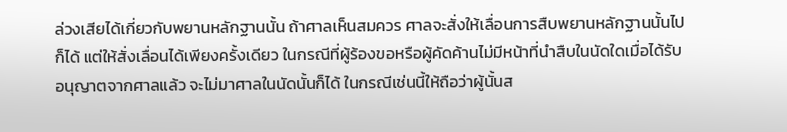ล่วงเสียได้เกี่ยวกับพยานหลักฐานนั้น ถ้าศาลเห็นสมควร ศาลจะสั่งให้เลื่อนการสืบพยานหลักฐานนั้นไปก็ได้ แต่ให้สั่งเลื่อนได้เพียงครั้งเดียว ในกรณีที่ผู้ร้องขอหรือผู้คัดค้านไม่มีหน้าที่นำสืบในนัดใดเมื่อได้รับอนุญาตจากศาลแล้ว จะไม่มาศาลในนัดนั้นก็ได้ ในกรณีเช่นนี้ให้ถือว่าผู้นั้นส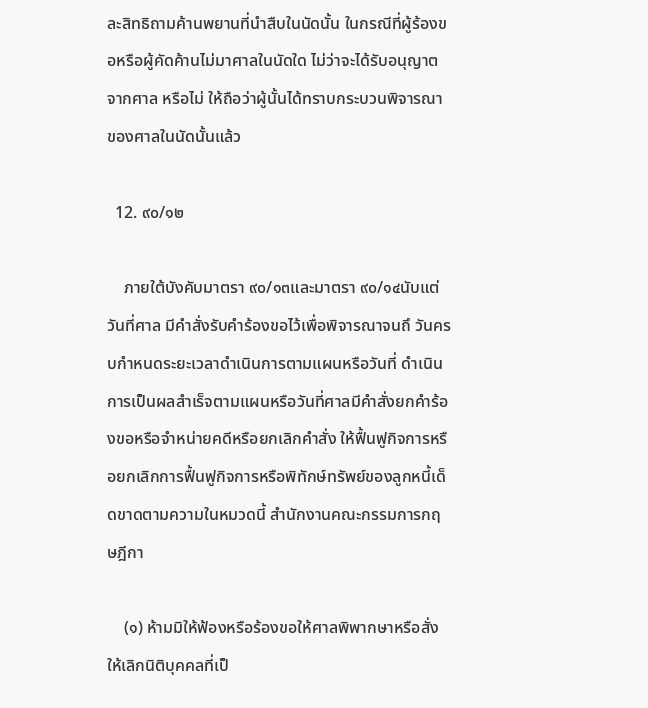ละสิทธิถามค้านพยานที่นำสืบในนัดนั้น ในกรณีที่ผู้ร้องขอหรือผู้คัดค้านไม่มาศาลในนัดใด ไม่ว่าจะได้รับอนุญาตจากศาล หรือไม่ ให้ถือว่าผู้นั้นได้ทราบกระบวนพิจารณาของศาลในนัดนั้นแล้ว

  12. ๙๐/๑๒

    ภายใต้บังคับมาตรา ๙๐/๑๓และมาตรา ๙๐/๑๔นับแต่วันที่ศาล มีคำสั่งรับคำร้องขอไว้เพื่อพิจารณาจนถึ วันครบกำหนดระยะเวลาดำเนินการตามแผนหรือวันที่ ดำเนินการเป็นผลสำเร็จตามแผนหรือวันที่ศาลมีคำสั่งยกคำร้องขอหรือจำหน่ายคดีหรือยกเลิกคำสั่ง ให้ฟื้นฟูกิจการหรือยกเลิกการฟื้นฟูกิจการหรือพิทักษ์ทรัพย์ของลูกหนี้เด็ดขาดตามความในหมวดนี้ สำนักงานคณะกรรมการกฤษฎีกา

    (๑) ห้ามมิให้ฟ้องหรือร้องขอให้ศาลพิพากษาหรือสั่งให้เลิกนิติบุคคลที่เป็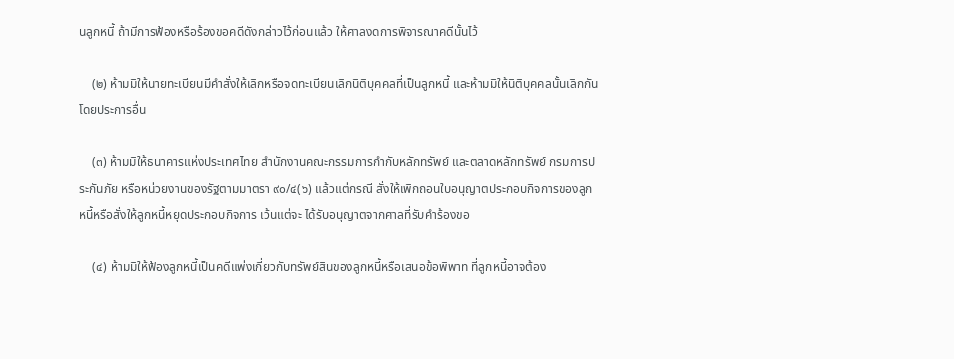นลูกหนี้ ถ้ามีการฟ้องหรือร้องขอคดีดังกล่าวไว้ก่อนแล้ว ให้ศาลงดการพิจารณาคดีนั้นไว้

    (๒) ห้ามมิให้นายทะเบียนมีคำสั่งให้เลิกหรือจดทะเบียนเลิกนิติบุคคลที่เป็นลูกหนี้ และห้ามมิให้นิติบุคคลนั้นเลิกกันโดยประการอื่น

    (๓) ห้ามมิให้ธนาคารแห่งประเทศไทย สำนักงานคณะกรรมการกำกับหลักทรัพย์ และตลาดหลักทรัพย์ กรมการประกันภัย หรือหน่วยงานของรัฐตามมาตรา ๙๐/๔(๖) แล้วแต่กรณี สั่งให้เพิกถอนใบอนุญาตประกอบกิจการของลูกหนี้หรือสั่งให้ลูกหนี้หยุดประกอบกิจการ เว้นแต่จะ ได้รับอนุญาตจากศาลที่รับคำร้องขอ

    (๔) ห้ามมิให้ฟ้องลูกหนี้เป็นคดีแพ่งเกี่ยวกับทรัพย์สินของลูกหนี้หรือเสนอข้อพิพาท ที่ลูกหนี้อาจต้อง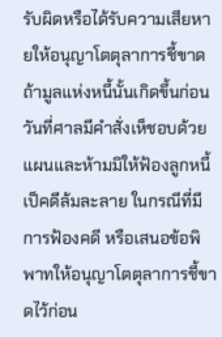รับผิดหรือได้รับความเสียหายให้อนุญาโตตุลาการชี้ขาด ถ้ามูลแห่งหนี้นั้นเกิดขึ้นก่อน วันที่ศาลมีคำสั่งเห็ชอบด้วยแผนและห้ามมิให้ฟ้องลูกหนี้เป็คดีล้มละลาย ในกรณีที่มีการฟ้องคดี หรือเสนอข้อพิพาทให้อนุญาโตตุลาการชี้ขาดไว้ก่อน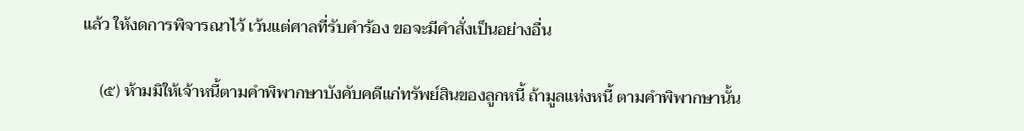แล้ว ให้งดการพิจารณาไว้ เว้นแต่ศาลที่รับคำร้อง ขอจะมีคำสั่งเป็นอย่างอื่น

    (๕) ห้ามมิให้เจ้าหนี้ตามคำพิพากษาบังคับคดีแก่ทรัพย์สินของลูกหนี้ ถ้ามูลแห่งหนี้ ตามคำพิพากษานั้น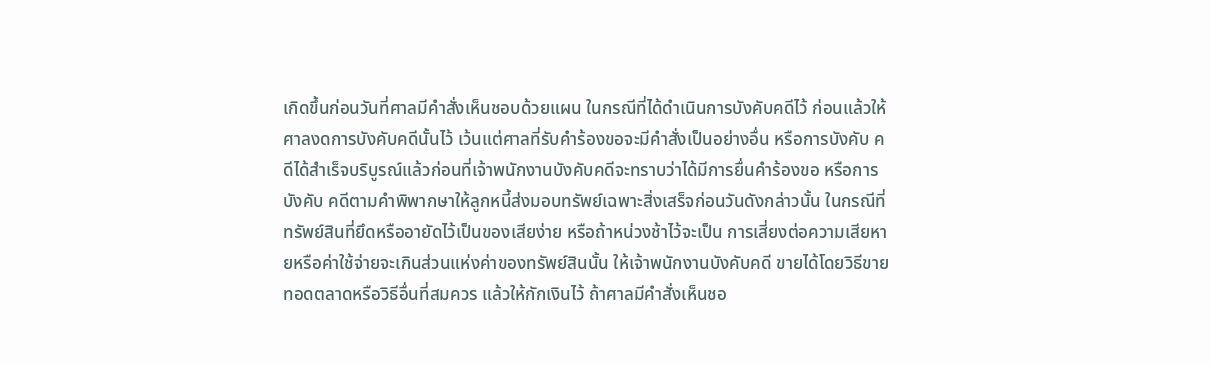เกิดขึ้นก่อนวันที่ศาลมีคำสั่งเห็นชอบด้วยแผน ในกรณีที่ได้ดำเนินการบังคับคดีไว้ ก่อนแล้วให้ศาลงดการบังคับคดีนั้นไว้ เว้นแต่ศาลที่รับคำร้องขอจะมีคำสั่งเป็นอย่างอื่น หรือการบังคับ คดีได้สำเร็จบริบูรณ์แล้วก่อนที่เจ้าพนักงานบังคับคดีจะทราบว่าได้มีการยื่นคำร้องขอ หรือการบังคับ คดีตามคำพิพากษาให้ลูกหนี้ส่งมอบทรัพย์เฉพาะสิ่งเสร็จก่อนวันดังกล่าวนั้น ในกรณีที่ทรัพย์สินที่ยึดหรืออายัดไว้เป็นของเสียง่าย หรือถ้าหน่วงช้าไว้จะเป็น การเสี่ยงต่อความเสียหายหรือค่าใช้จ่ายจะเกินส่วนแห่งค่าของทรัพย์สินนั้น ให้เจ้าพนักงานบังคับคดี ขายได้โดยวิธีขายทอดตลาดหรือวิธีอื่นที่สมควร แล้วให้กักเงินไว้ ถ้าศาลมีคำสั่งเห็นชอ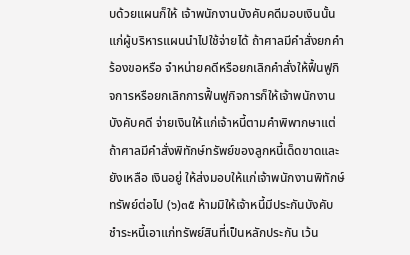บด้วยแผนก็ให้ เจ้าพนักงานบังคับคดีมอบเงินนั้นแก่ผู้บริหารแผนนำไปใช้จ่ายได้ ถ้าศาลมีคำสั่งยกคำร้องขอหรือ จำหน่ายคดีหรือยกเลิกคำสั่งให้ฟื้นฟูกิจการหรือยกเลิกการฟื้นฟูกิจการก็ให้เจ้าพนักงานบังคับคดี จ่ายเงินให้แก่เจ้าหนี้ตามคำพิพากษาแต่ถ้าศาลมีคำสั่งพิทักษ์ทรัพย์ของลูกหนี้เด็ดขาดและยังเหลือ เงินอยู่ ให้ส่งมอบให้แก่เจ้าพนักงานพิทักษ์ทรัพย์ต่อไป (๖)๓๕ ห้ามมิให้เจ้าหนี้มีประกันบังคับชำระหนี้เอาแก่ทรัพย์สินที่เป็นหลักประกัน เว้น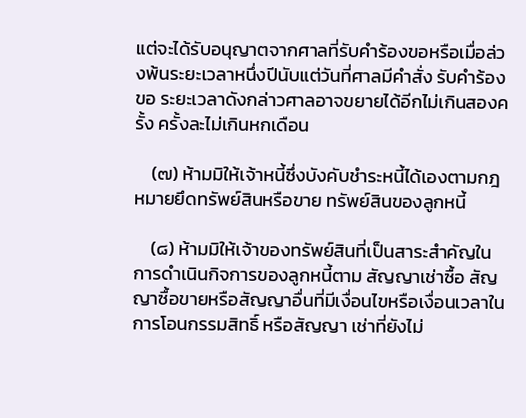แต่จะได้รับอนุญาตจากศาลที่รับคำร้องขอหรือเมื่อล่วงพ้นระยะเวลาหนึ่งปีนับแต่วันที่ศาลมีคำสั่ง รับคำร้องขอ ระยะเวลาดังกล่าวศาลอาจขยายได้อีกไม่เกินสองครั้ง ครั้งละไม่เกินหกเดือน

    (๗) ห้ามมิให้เจ้าหนี้ซึ่งบังคับชำระหนี้ได้เองตามกฎหมายยึดทรัพย์สินหรือขาย ทรัพย์สินของลูกหนี้

    (๘) ห้ามมิให้เจ้าของทรัพย์สินที่เป็นสาระสำคัญในการดำเนินกิจการของลูกหนี้ตาม สัญญาเช่าซื้อ สัญญาซื้อขายหรือสัญญาอื่นที่มีเงื่อนไขหรือเงื่อนเวลาในการโอนกรรมสิทธิ์ หรือสัญญา เช่าที่ยังไม่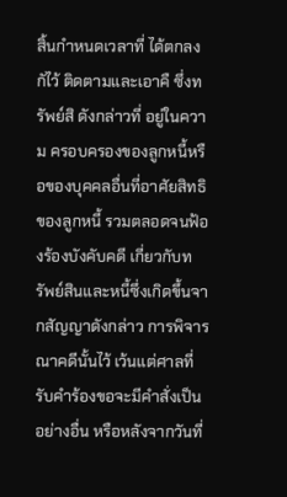สิ้นกำหนดเวลาที่ ได้ตกลงกัไว้ ติดตามและเอาคื ซึ่งทรัพย์สิ ดังกล่าวที่ อยู่ในความ ครอบครองของลูกหนี้หรือของบุคคลอื่นที่อาศัยสิทธิของลูกหนี้ รวมตลอดจนฟ้องร้องบังคับคดี เกี่ยวกับทรัพย์สินและหนี้ซึ่งเกิดขึ้นจากสัญญาดังกล่าว การพิจารณาคดีนั้นไว้ เว้นแต่ศาลที่รับคำร้องขอจะมีคำสั่งเป็นอย่างอื่น หรือหลังจากวันที่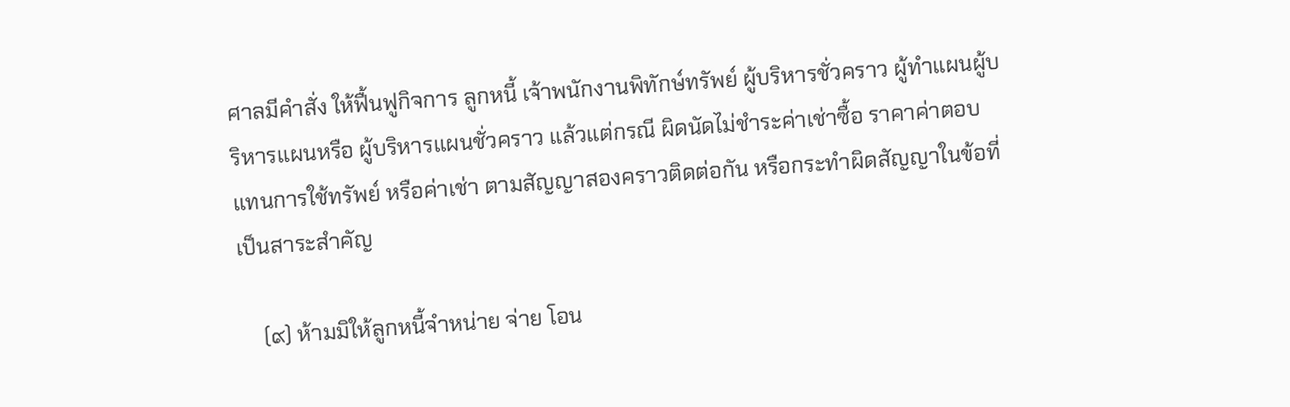ศาลมีคำสั่ง ให้ฟื้นฟูกิจการ ลูกหนี้ เจ้าพนักงานพิทักษ์ทรัพย์ ผู้บริหารชั่วคราว ผู้ทำแผนผู้บริหารแผนหรือ ผู้บริหารแผนชั่วคราว แล้วแต่กรณี ผิดนัดไม่ชำระค่าเช่าซื้อ ราคาค่าตอบแทนการใช้ทรัพย์ หรือค่าเช่า ตามสัญญาสองคราวติดต่อกัน หรือกระทำผิดสัญญาในข้อที่เป็นสาระสำคัญ

    (๙) ห้ามมิให้ลูกหนี้จำหน่าย จ่าย โอน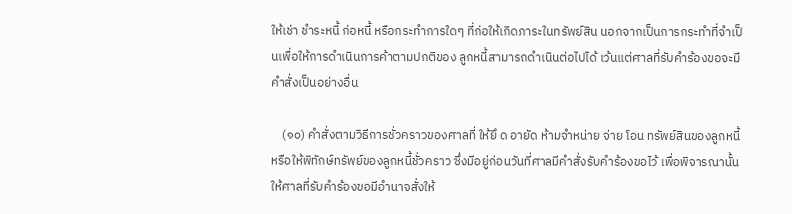ให้เช่า ชำระหนี้ ก่อหนี้ หรือกระทำการใดๆ ที่ก่อให้เกิดภาระในทรัพย์สิน นอกจากเป็นการกระทำที่จำเป็นเพื่อให้การดำเนินการค้าตามปกติของ ลูกหนี้สามารถดำเนินต่อไปได้ เว้นแต่ศาลที่รับคำร้องขอจะมีคำสั่งเป็นอย่างอื่น

    (๑๐) คำสั่งตามวิธีการชั่วคราวของศาลที่ ให้ยึ ด อายัด ห้ามจำหน่าย จ่าย โอน ทรัพย์สินของลูกหนี้ หรือให้พิทักษ์ทรัพย์ของลูกหนี้ชั่วคราว ซึ่งมีอยู่ก่อนวันที่ศาลมีคำสั่งรับคำร้องขอไว้ เพื่อพิจารณานั้น ให้ศาลที่รับคำร้องขอมีอำนาจสั่งให้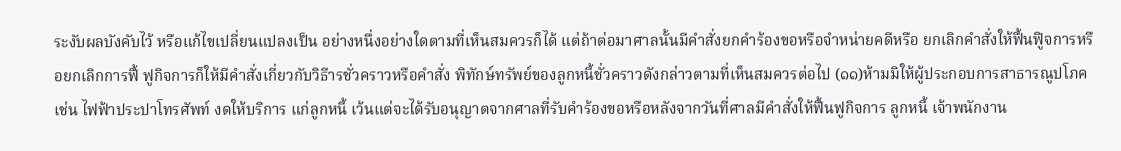ระงับผลบังคับไว้ หรือแก้ไขเปลี่ยนแปลงเป็น อย่างหนึ่งอย่างใดตามที่เห็นสมควรก็ได้ แต่ถ้าต่อมาศาลนั้นมีคำสั่งยกคำร้องขอหรือจำหน่ายคดีหรือ ยกเลิกคำสั่งให้ฟื้นฟูิจการหรือยกเลิกการฟื้ ฟูกิจการก็ให้มีคำสั่งเกี่ยวกับวิธีารชั่วคราวหรือคำสั่ง พิทักษ์ทรัพย์ของลูกหนี้ชั่วคราวดังกล่าวตามที่เห็นสมควรต่อไป (๑๑)ห้ามมิให้ผู้ประกอบการสาธารณูปโภคเช่น ไฟฟ้าประปาโทรศัพท์ งดให้บริการ แก่ลูกหนี้ เว้นแต่จะได้รับอนุญาตจากศาลที่รับคำร้องขอหรือหลังจากวันที่ศาลมีคำสั่งให้ฟื้นฟูกิจการ ลูกหนี้ เจ้าพนักงาน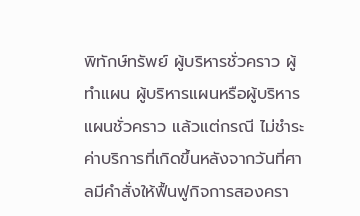พิทักษ์ทรัพย์ ผู้บริหารชั่วคราว ผู้ทำแผน ผู้บริหารแผนหรือผู้บริหารแผนชั่วคราว แล้วแต่กรณี ไม่ชำระค่าบริการที่เกิดขึ้นหลังจากวันที่ศาลมีคำสั่งให้ฟื้นฟูกิจการสองครา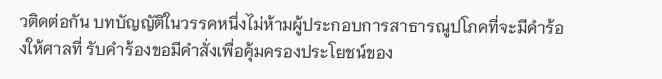วติดต่อกัน บทบัญญัติในวรรคหนึ่งไม่ห้ามผู้ประกอบการสาธารณูปโภคที่จะมีคำร้องให้ศาลที่ รับคำร้องขอมีคำสั่งเพื่อคุ้มครองประโยชน์ของ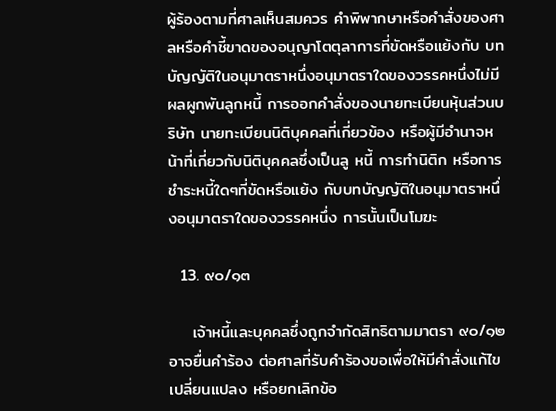ผู้ร้องตามที่ศาลเห็นสมควร คำพิพากษาหรือคำสั่งของศาลหรือคำชี้ขาดของอนุญาโตตุลาการที่ขัดหรือแย้งกับ บทบัญญัติในอนุมาตราหนึ่งอนุมาตราใดของวรรคหนึ่งไม่มีผลผูกพันลูกหนี้ การออกคำสั่งของนายทะเบียนหุ้นส่วนบริษัท นายทะเบียนนิติบุคคลที่เกี่ยวข้อง หรือผู้มีอำนาจหน้าที่เกี่ยวกับนิติบุคคลซึ่งเป็นลู หนี้ การทำนิติก หรือการชำระหนี้ใดๆที่ขัดหรือแย้ง กับบทบัญญัติในอนุมาตราหนึ่งอนุมาตราใดของวรรคหนึ่ง การนั้นเป็นโมฆะ

  13. ๙๐/๑๓

    เจ้าหนี้และบุคคลซึ่งถูกจำกัดสิทธิตามมาตรา ๙๐/๑๒อาจยื่นคำร้อง ต่อศาลที่รับคำร้องขอเพื่อให้มีคำสั่งแก้ไขเปลี่ยนแปลง หรือยกเลิกข้อ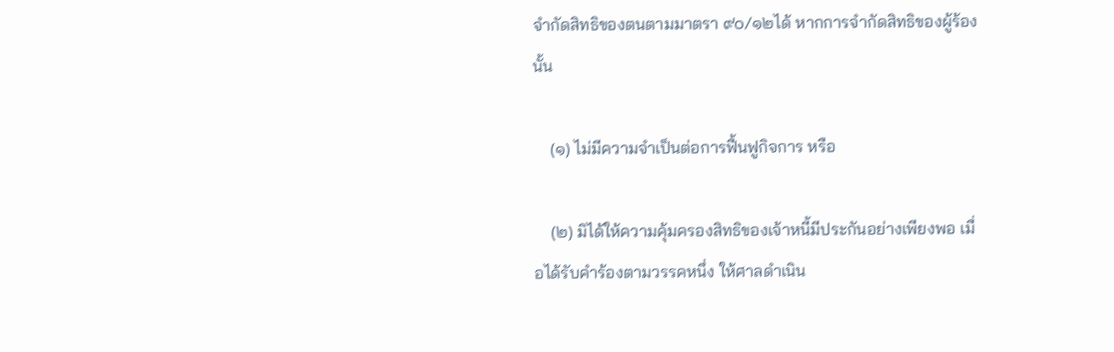จำกัดสิทธิของตนตามมาตรา ๙๐/๑๒ได้ หากการจำกัดสิทธิของผู้ร้องนั้น

    (๑) ไม่มีความจำเป็นต่อการฟื้นฟูกิจการ หรือ

    (๒) มิได้ให้ความคุ้มครองสิทธิของเจ้าหนี้มีประกันอย่างเพียงพอ เมื่อได้รับคำร้องตามวรรคหนึ่ง ให้ศาลดำเนิน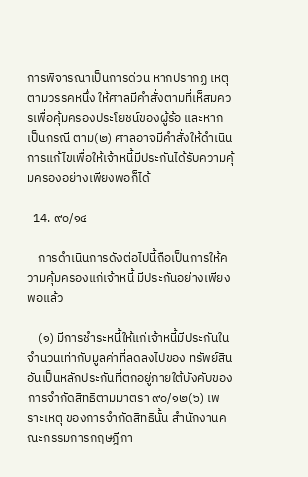การพิจารณาเป็นการด่วน หากปรากฏ เหตุตามวรรคหนึ่ง ให้ศาลมีคำสั่งตามที่เห็สมควรเพื่อคุ้มครองประโยชน์ของผู้ร้อ และหากเป็นกรณี ตาม(๒) ศาลอาจมีคำสั่งให้ดำเนินการแก้ไขเพื่อให้เจ้าหนี้มีประกันได้รับความคุ้มครองอย่างเพียงพอก็ได้

  14. ๙๐/๑๔

    การดำเนินการดังต่อไปนี้ถือเป็นการให้ความคุ้มครองแก่เจ้าหนี้ มีประกันอย่างเพียงพอแล้ว

    (๑) มีการชำระหนี้ให้แก่เจ้าหนี้มีประกันในจำนวนเท่ากับมูลค่าที่ลดลงไปของ ทรัพย์สินอันเป็นหลักประกันที่ตกอยู่ภายใต้บังคับของการจำกัดสิทธิตามมาตรา ๙๐/๑๒(๖) เพราะเหตุ ของการจำกัดสิทธินั้น สำนักงานคณะกรรมการกฤษฎีกา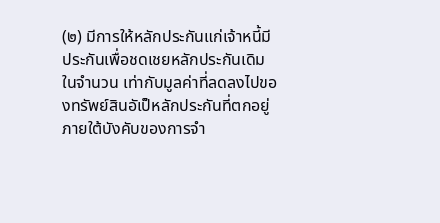(๒) มีการให้หลักประกันแก่เจ้าหนี้มีประกันเพื่อชดเชยหลักประกันเดิมในจำนวน เท่ากับมูลค่าที่ลดลงไปของทรัพย์สินอัเป็หลักประกันที่ตกอยู่ภายใต้บังคับของการจำ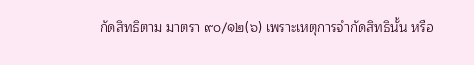กัดสิทธิตาม มาตรา ๙๐/๑๒(๖) เพราะเหตุการจำกัดสิทธินั้น หรือ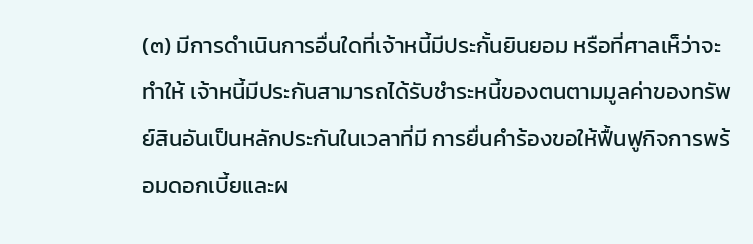(๓) มีการดำเนินการอื่นใดที่เจ้าหนี้มีประกั้นยินยอม หรือที่ศาลเห็ว่าจะทำให้ เจ้าหนี้มีประกันสามารถได้รับชำระหนี้ของตนตามมูลค่าของทรัพย์สินอันเป็นหลักประกันในเวลาที่มี การยื่นคำร้องขอให้ฟื้นฟูกิจการพร้อมดอกเบี้ยและผ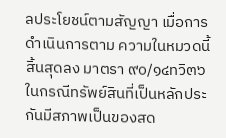ลประโยชน์ตามสัญญา เมื่อการดำเนินการตาม ความในหมวดนี้สิ้นสุดลง มาตรา ๙๐/๑๔ทวิ๓๖ ในกรณีทรัพย์สินที่เป็นหลักประกันมีสภาพเป็นของสด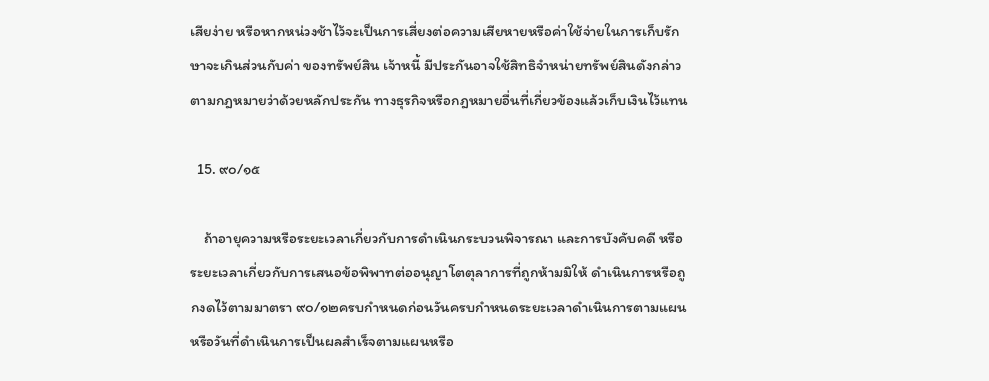เสียง่าย หรือหากหน่วงช้าไว้จะเป็นการเสี่ยงต่อความเสียหายหรือค่าใช้จ่ายในการเก็บรักษาจะเกินส่วนกับค่า ของทรัพย์สิน เจ้าหนี้ มีประกันอาจใช้สิทธิจำหน่ายทรัพย์สินดังกล่าวตามกฎหมายว่าด้วยหลักประกัน ทางธุรกิจหรือกฎหมายอื่นที่เกี่ยวข้องแล้วเก็บเงินไว้แทน

  15. ๙๐/๑๕

    ถ้าอายุความหรือระยะเวลาเกี่ยวกับการดำเนินกระบวนพิจารณา และการบังคับคดี หรือระยะเวลาเกี่ยวกับการเสนอข้อพิพาทต่ออนุญาโตตุลาการที่ถูกห้ามมิให้ ดำเนินการหรือถูกงดไว้ตามมาตรา ๙๐/๑๒ครบกำหนดก่อนวันครบกำหนดระยะเวลาดำเนินการตามแผน หรือวันที่ดำเนินการเป็นผลสำเร็จตามแผนหรือ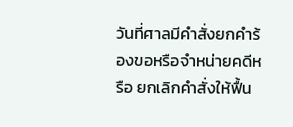วันที่ศาลมีคำสั่งยกคำร้องขอหรือจำหน่ายคดีหรือ ยกเลิกคำสั่งให้ฟื้น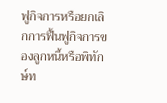ฟูกิจการหรือยกเลิกการฟื้นฟูกิจการของลูกหนี้หรือพิทักษ์ท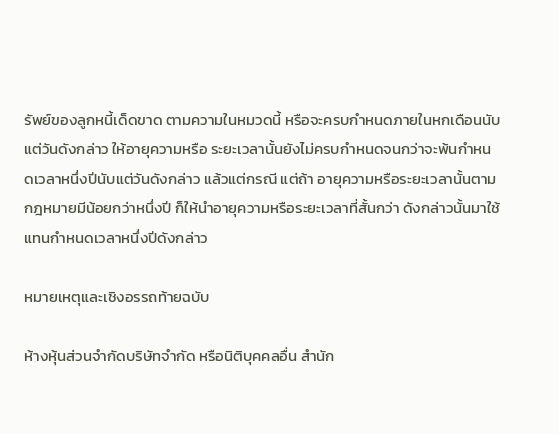รัพย์ของลูกหนี้เด็ดขาด ตามความในหมวดนี้ หรือจะครบกำหนดภายในหกเดือนนับแต่วันดังกล่าว ให้อายุความหรือ ระยะเวลานั้นยังไม่ครบกำหนดจนกว่าจะพ้นกำหนดเวลาหนึ่งปีนับแต่วันดังกล่าว แล้วแต่กรณี แต่ถ้า อายุความหรือระยะเวลานั้นตามกฎหมายมีน้อยกว่าหนึ่งปี ก็ให้นำอายุความหรือระยะเวลาที่สั้นกว่า ดังกล่าวนั้นมาใช้แทนกำหนดเวลาหนึ่งปีดังกล่าว

หมายเหตุและเชิงอรรถท้ายฉบับ

ห้างหุ้นส่วนจำกัดบริษัทจำกัด หรือนิติบุคคลอื่น สำนัก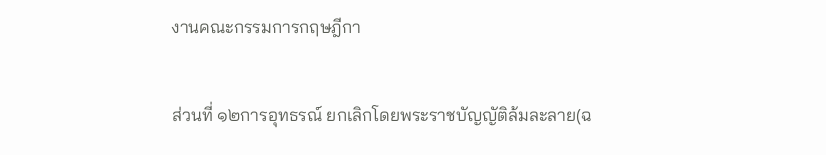งานคณะกรรมการกฤษฎีกา

ส่วนที่ ๑๒การอุทธรณ์ ยกเลิกโดยพระราชบัญญัติล้มละลาย(ฉ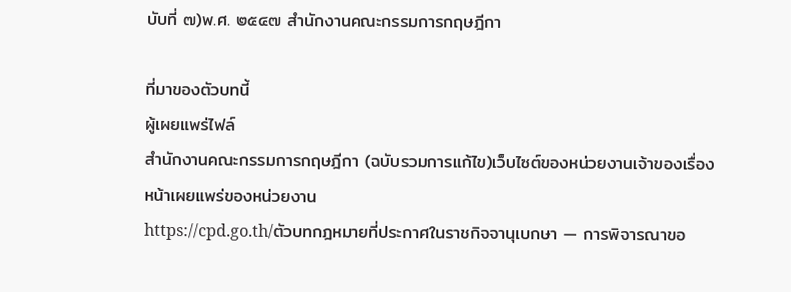บับที่ ๗)พ.ศ. ๒๕๔๗ สำนักงานคณะกรรมการกฤษฎีกา

ที่มาของตัวบทนี้
ผู้เผยแพร่ไฟล์
สำนักงานคณะกรรมการกฤษฎีกา (ฉบับรวมการแก้ไข)เว็บไซต์ของหน่วยงานเจ้าของเรื่อง
หน้าเผยแพร่ของหน่วยงาน
https://cpd.go.th/ตัวบทกฎหมายที่ประกาศในราชกิจจานุเบกษา — การพิจารณาขอ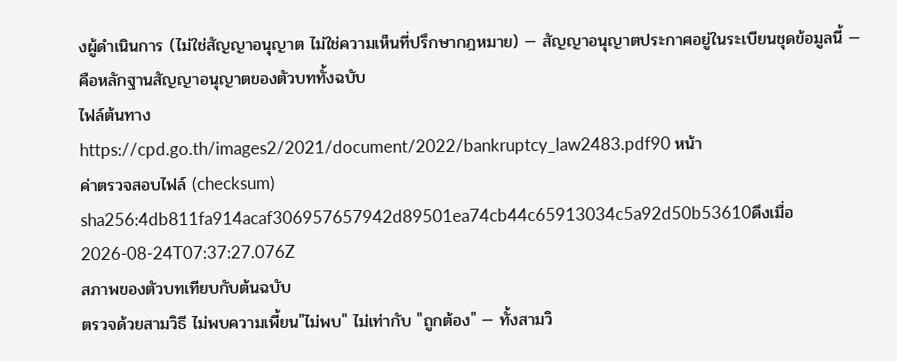งผู้ดำเนินการ (ไม่ใช่สัญญาอนุญาต ไม่ใช่ความเห็นที่ปรึกษากฎหมาย) — สัญญาอนุญาตประกาศอยู่ในระเบียนชุดข้อมูลนี้ — คือหลักฐานสัญญาอนุญาตของตัวบททั้งฉบับ
ไฟล์ต้นทาง
https://cpd.go.th/images2/2021/document/2022/bankruptcy_law2483.pdf90 หน้า
ค่าตรวจสอบไฟล์ (checksum)
sha256:4db811fa914acaf306957657942d89501ea74cb44c65913034c5a92d50b53610ดึงเมื่อ 2026-08-24T07:37:27.076Z
สภาพของตัวบทเทียบกับต้นฉบับ
ตรวจด้วยสามวิธี ไม่พบความเพี้ยน"ไม่พบ" ไม่เท่ากับ "ถูกต้อง" — ทั้งสามวิ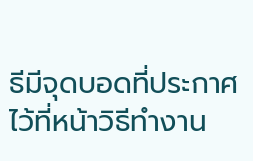ธีมีจุดบอดที่ประกาศไว้ที่หน้าวิธีทำงาน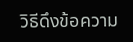วิธีดึงข้อความ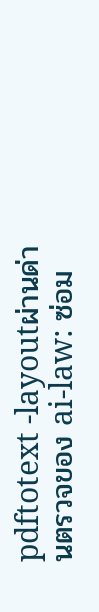pdftotext -layoutผ่านด่านตรวจของ ai-law: ซ่อม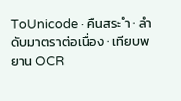ToUnicode · คืนสระ ำ · ลำดับมาตราต่อเนื่อง · เทียบพยาน OCR